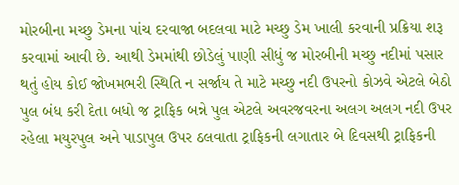મોરબીના મચ્છુ ડેમના પાંચ દરવાજા બદલવા માટે મચ્છુ ડેમ ખાલી કરવાની પ્રક્રિયા શરૂ કરવામાં આવી છે. આથી ડેમમાંથી છોડેલું પાણી સીધું જ મોરબીની મચ્છુ નદીમાં પસાર થતું હોય કોઈ જોખમભરી સ્થિતિ ન સર્જાય તે માટે મચ્છુ નદી ઉપરનો કોઝવે એટલે બેઠો પુલ બંધ કરી દેતા બધો જ ટ્રાફિક બન્ને પુલ એટલે અવરજવરના અલગ અલગ નદી ઉપર રહેલા મયુરપુલ અને પાડાપુલ ઉપર ઠલવાતા ટ્રાફિકની લગાતાર બે દિવસથી ટ્રાફિકની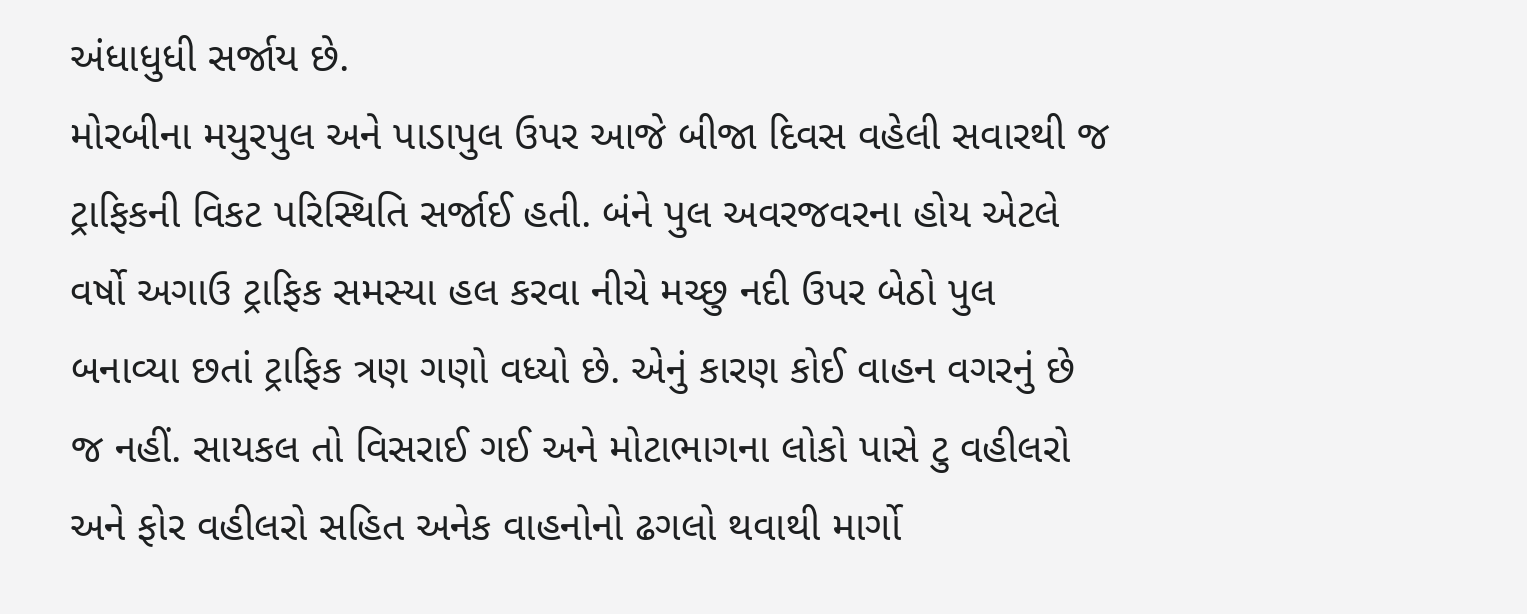અંધાધુધી સર્જાય છે.
મોરબીના મયુરપુલ અને પાડાપુલ ઉપર આજે બીજા દિવસ વહેલી સવારથી જ ટ્રાફિકની વિકટ પરિસ્થિતિ સર્જાઈ હતી. બંને પુલ અવરજવરના હોય એટલે વર્ષો અગાઉ ટ્રાફિક સમસ્યા હલ કરવા નીચે મચ્છુ નદી ઉપર બેઠો પુલ બનાવ્યા છતાં ટ્રાફિક ત્રણ ગણો વધ્યો છે. એનું કારણ કોઈ વાહન વગરનું છે જ નહીં. સાયકલ તો વિસરાઈ ગઈ અને મોટાભાગના લોકો પાસે ટુ વહીલરો અને ફોર વહીલરો સહિત અનેક વાહનોનો ઢગલો થવાથી માર્ગો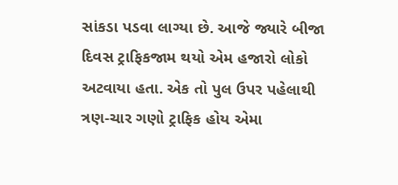સાંકડા પડવા લાગ્યા છે. આજે જ્યારે બીજા દિવસ ટ્રાફિકજામ થયો એમ હજારો લોકો અટવાયા હતા. એક તો પુલ ઉપર પહેલાથી ત્રણ-ચાર ગણો ટ્રાફિક હોય એમા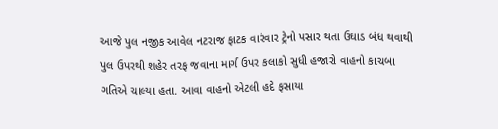આજે પુલ નજીક આવેલ નટરાજ ફાટક વારંવાર ટ્રેનો પસાર થતા ઉઘાડ બંધ થવાથી પુલ ઉપરથી શહેર તરફ જવાના માર્ગ ઉપર કલાકો સુધી હજારો વાહનો કાચબા ગતિએ ચાલ્યા હતા. આવા વાહનો એટલી હદે ફસાયા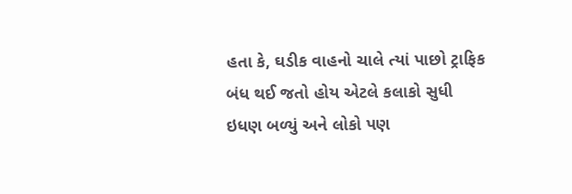હતા કે, ઘડીક વાહનો ચાલે ત્યાં પાછો ટ્રાફિક બંધ થઈ જતો હોય એટલે કલાકો સુધી ઇધણ બળ્યું અને લોકો પણ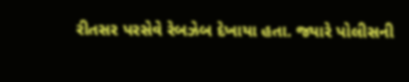રીતસર પરસેવે રેબઝેબ દેખાયા હતા. જ્યારે પોલીસની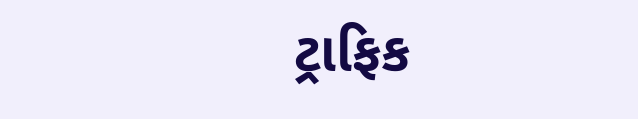ટ્રાફિક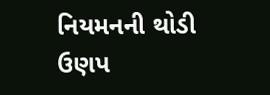નિયમનની થોડી ઉણપ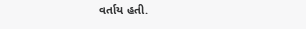વર્તાય હતી.